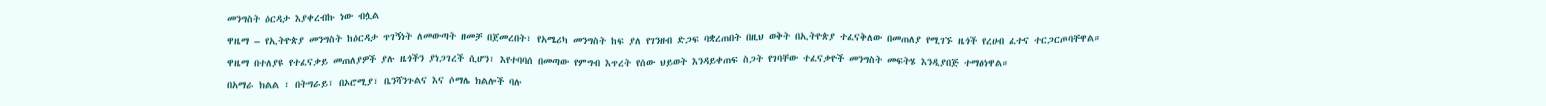መንግስት ዕርዳታ እያቀረብኩ ነው ብሏል
ዋዜማ – የኢትዮጵያ መንግስት ከዕርዳታ ጥገኝነት ለመውጣት ዘመቻ በጀመረበት፣ የአሜሪካ መንግስት ከፍ ያለ የገንዘብ ድጋፍ ባቋረጠበት በዚህ ወቅት በኢትዮጵያ ተፈናቅለው በመጠለያ የሚገኙ ዜጎች የረሀብ ፈተና ተርጋርጦባቸዋል።
ዋዜማ በተለያዩ የተፈናቃይ መጠለያዎች ያሉ ዜጎችን ያነጋገረች ሲሆን፣ እየተባባሰ በመጣው የምግብ እጥረት የሰው ህይወት እንዳይቀጠፍ ስጋት የገባቸው ተፈናቃዮች መንግስት መፍትሄ እንዲያበጅ ተማፅነዋል።
በአማራ ክልል ፣ በትግራይ፣ በኦሮሚያ፣ ቤንሻንጉልና እና ሶማሌ ክልሎች ባሉ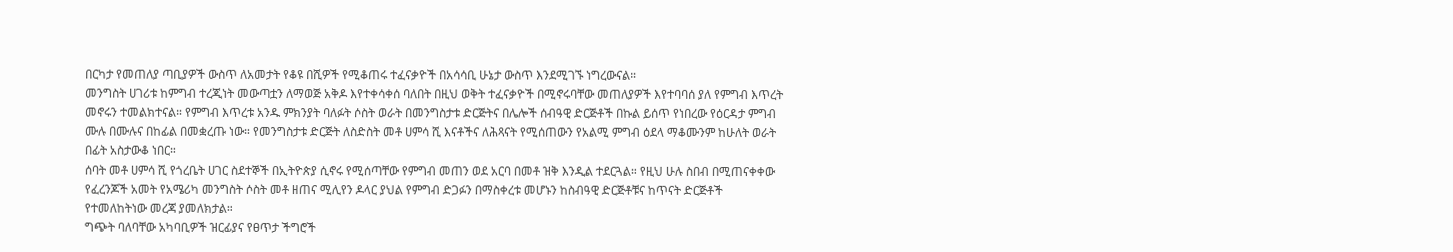በርካታ የመጠለያ ጣቢያዎች ውስጥ ለአመታት የቆዩ በሺዎች የሚቆጠሩ ተፈናቃዮች በአሳሳቢ ሁኔታ ውስጥ እንደሚገኙ ነግረውናል።
መንግስት ሀገሪቱ ከምግብ ተረጂነት መውጣቷን ለማወጅ አቅዶ እየተቀሳቀሰ ባለበት በዚህ ወቅት ተፈናቃዮች በሚኖሩባቸው መጠለያዎች እየተባባሰ ያለ የምግብ እጥረት መኖሩን ተመልክተናል። የምግብ እጥረቱ አንዱ ምክንያት ባለፉት ሶስት ወራት በመንግስታቱ ድርጅትና በሌሎች ሰብዓዊ ድርጅቶች በኩል ይሰጥ የነበረው የዕርዳታ ምግብ ሙሉ በሙሉና በከፊል በመቋረጡ ነው። የመንግስታቱ ድርጅት ለስድስት መቶ ሀምሳ ሺ እናቶችና ለሕጻናት የሚሰጠውን የአልሚ ምግብ ዕደላ ማቆሙንም ከሁለት ወራት በፊት አስታውቆ ነበር።
ሰባት መቶ ሀምሳ ሺ የጎረቤት ሀገር ስደተኞች በኢትዮጵያ ሲኖሩ የሚሰጣቸው የምግብ መጠን ወደ አርባ በመቶ ዝቅ እንዲል ተደርጓል። የዚህ ሁሉ ስበብ በሚጠናቀቀው የፈረንጆች አመት የአሜሪካ መንግስት ሶስት መቶ ዘጠና ሚሊየን ዶላር ያህል የምግብ ድጋፉን በማስቀረቱ መሆኑን ከስብዓዊ ድርጅቶቹና ከጥናት ድርጅቶች የተመለከትነው መረጃ ያመለክታል።
ግጭት ባለባቸው አካባቢዎች ዝርፊያና የፀጥታ ችግሮች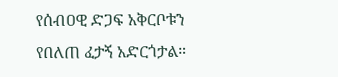የሰብዐዊ ድጋፍ አቅርቦቱን የበለጠ ፈታኝ አድርጎታል።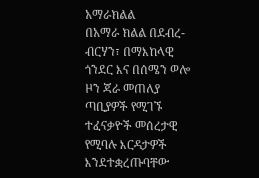አማራክልል
በአማራ ክልል በደብረ-ብርሃን፣ በማእከላዊ ጎንደር እና በሰሜን ወሎ ዞን ጃራ መጠለያ ጣቢያዎች የሚገኙ ተፈናቃዮች መሰረታዊ የሚባሉ እርዳታዎች እንደተቋረጡባቸው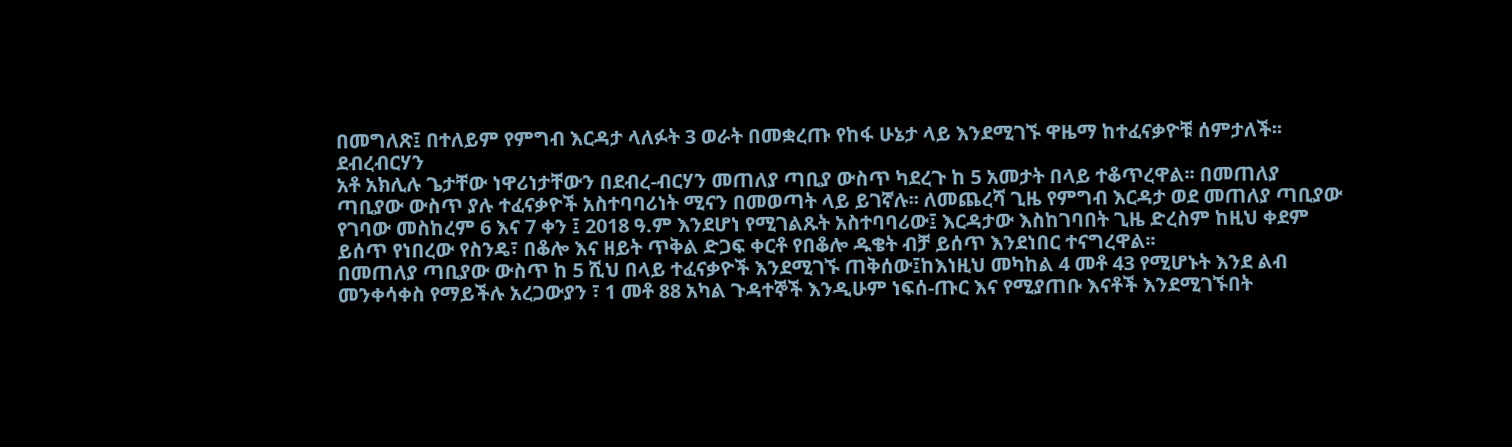በመግለጽ፤ በተለይም የምግብ እርዳታ ላለፉት 3 ወራት በመቋረጡ የከፋ ሁኔታ ላይ እንደሚገኙ ዋዜማ ከተፈናቃዮቹ ሰምታለች፡፡
ደብረብርሃን
አቶ አክሊሉ ጌታቸው ነዋሪነታቸውን በደብረ-ብርሃን መጠለያ ጣቢያ ውስጥ ካደረጉ ከ 5 አመታት በላይ ተቆጥረዋል፡፡ በመጠለያ ጣቢያው ውስጥ ያሉ ተፈናቃዮች አስተባባሪነት ሚናን በመወጣት ላይ ይገኛሉ፡፡ ለመጨረሻ ጊዜ የምግብ እርዳታ ወደ መጠለያ ጣቢያው የገባው መስከረም 6 እና 7 ቀን ፤ 2018 ዓ.ም እንደሆነ የሚገልጹት አስተባባሪው፤ እርዳታው እስከገባበት ጊዜ ድረስም ከዚህ ቀደም ይሰጥ የነበረው የስንዴ፣ በቆሎ እና ዘይት ጥቅል ድጋፍ ቀርቶ የበቆሎ ዱቄት ብቻ ይሰጥ እንደነበር ተናግረዋል፡፡
በመጠለያ ጣቢያው ውስጥ ከ 5 ሺህ በላይ ተፈናቃዮች እንደሚገኙ ጠቅሰው፤ከእነዚህ መካከል 4 መቶ 43 የሚሆኑት እንደ ልብ መንቀሳቀስ የማይችሉ አረጋውያን ፣ 1 መቶ 88 አካል ጉዳተኞች እንዲሁም ነፍሰ-ጡር እና የሚያጠቡ እናቶች እንደሚገኙበት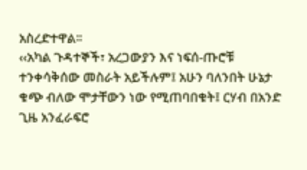አስረድተዋል፡፡
‹‹አካል ጉዳተኞች፣ አረጋውያን እና ነፍሰ-ጡሮቹ ተንቀሳቅሰው መስራት አይችሉም፤ አሁን ባለንበት ሁኔታ ቁጭ ብለው ሞታቸውን ነው የሚጠባበቁት፤ ርሃብ በአንድ ጊዜ አንፈራፍሮ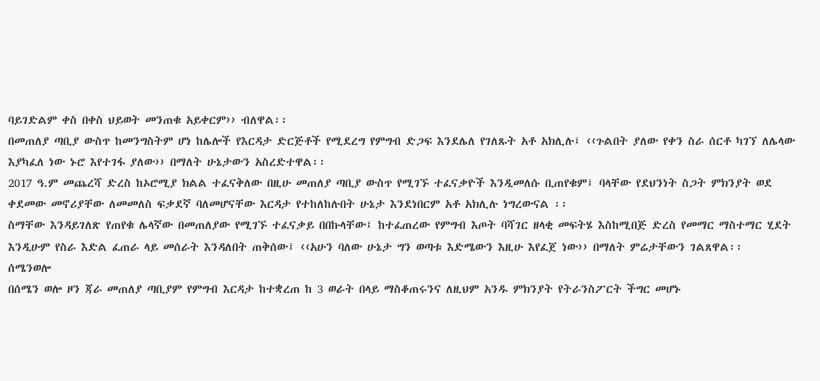ባይገድልም ቀስ በቀስ ህይወት መንጠቁ አይቀርም›› ብለዋል፡፡
በመጠለያ ጣቢያ ውስጥ ከመንግስትም ሆነ ከሌሎች የእርዳታ ድርጅቶች የሚደረግ የምግብ ድጋፍ እንደሌለ የገለጹት አቶ አክሊሉ፤ ‹‹ጉልበት ያለው የቀን ስራ ሰርቶ ካገኘ ለሌላው እያካፈለ ነው ኑሮ እየተገፋ ያለው›› በማለት ሁኔታውን አስረድተዋል፡፡
2017 ዓ.ም መጨረሻ ድረስ ከኦሮሚያ ክልል ተፈናቅለው በዚሁ መጠለያ ጣቢያ ውስጥ የሚገኙ ተፈናቃዮች እንዲመለሱ ቢጠየቁም፤ ባላቸው የደህንነት ስጋት ምክንያት ወደ ቀደመው መኖሪያቸው ለመመለስ ፍቃደኛ ባለመሆናቸው እርዳታ የተከለከሉበት ሁኔታ እንደነበርም አቶ አክሊሉ ነግረውናል ፡፡
ስማቸው እንዳይገለጽ የጠየቁ ሌላኛው በመጠለያው የሚገኙ ተፈናቃይ በበኩላቸው፤ ከተፈጠረው የምግብ እጦት ባሻገር ዘላቂ መፍትሄ እስከሚበጅ ድረስ የመማር ማስተማር ሂደት እንዲሁም የስራ እድል ፈጠራ ላይ መሰራት እንዳለበት ጠቅሰው፤ ‹‹አሁን ባለው ሁኔታ ግን ወጣቱ እድሜውን እዚሁ እየፈጀ ነው›› በማለት ምሬታቸውን ገልጸዋል፡፡
ሰሜንወሎ
በሰሜን ወሎ ዞን ጃራ መጠለያ ጣቢያም የምግብ እርዳታ ከተቋረጠ ከ 3 ወራት በላይ ማስቆጠሩንና ለዚህም አንዱ ምክንያት የትራንስፖርት ችግር መሆኑ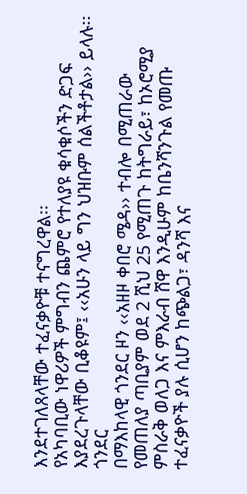እንደተገለጸላቸው ተፈናቃዮቹ ተናግረዋል፡፡
የአካባቢው ነዋሪዎች ምግብን ጨምሮ የተለያዩ ቁሳቁሶችን ድጋፍ እያደረጉላቸው ቢቆዩም፤ ‹‹አሁን ላይ ግን ህዝቡም ሰልችቶታል›› ይላሉ፡፡
ጎንደር
በማእከላዊ ጎንደር ዞን ‹‹አዘዞ ቀበሮ ሜዳ›› ተብሎ በሚጠራው የመጠለያ ጣቢያም ወደ 2 ሺህ 25 የሚጠጉ ከትግራይ፣ ከኦሮሚያ ምስራቅ ወለጋ እና ምእራብ ሸዋ እንዲሁም ከቤንሻንጉል የመጡ ተፈናቃዮች ያሉ ሲሆን ከጭልጋ፣ ዳንሻ እና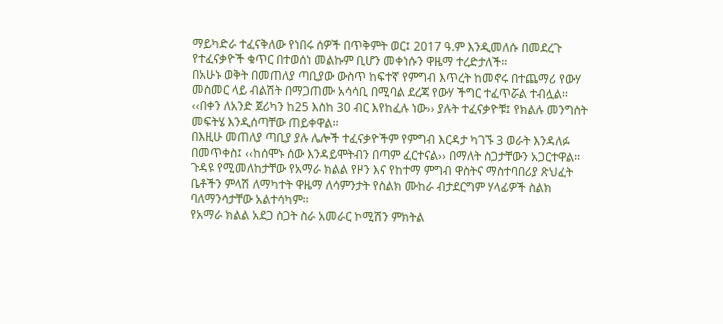ማይካድራ ተፈናቅለው የነበሩ ሰዎች በጥቅምት ወር፤ 2017 ዓ.ም እንዲመለሱ በመደረጉ የተፈናቃዮች ቁጥር በተወሰነ መልኩም ቢሆን መቀነሱን ዋዜማ ተረድታለች።
በአሁኑ ወቅት በመጠለያ ጣቢያው ውስጥ ከፍተኛ የምግብ እጥረት ከመኖሩ በተጨማሪ የውሃ መስመር ላይ ብልሽት በማጋጠሙ አሳሳቢ በሚባል ደረጃ የውሃ ችግር ተፈጥሯል ተብሏል፡፡
‹‹በቀን ለአንድ ጀሪካን ከ25 እስከ 30 ብር እየከፈሉ ነው›› ያሉት ተፈናቃዮቹ፤ የክልሉ መንግስት መፍትሄ እንዲሰጣቸው ጠይቀዋል፡፡
በእዚሁ መጠለያ ጣቢያ ያሉ ሌሎች ተፈናቃዮችም የምግብ እርዳታ ካገኙ 3 ወራት እንዳለፉ በመጥቀስ፤ ‹‹ከሰሞኑ ሰው እንዳይሞትብን በጣም ፈርተናል›› በማለት ስጋታቸውን አጋርተዋል፡፡
ጉዳዩ የሚመለከታቸው የአማራ ክልል የዞን እና የከተማ ምግብ ዋስትና ማስተባበሪያ ጽህፈት ቤቶችን ምላሽ ለማካተት ዋዜማ ለሳምንታት የስልክ ሙከራ ብታደርግም ሃላፊዎች ስልክ ባለማንሳታቸው አልተሳካም፡፡
የአማራ ክልል አደጋ ስጋት ስራ አመራር ኮሚሽን ምክትል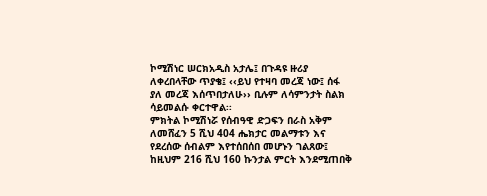ኮሚሽነር ሠርክአዲስ አታሌ፤ በጉዳዩ ዙሪያ ለቀረበላቸው ጥያቄ፤ ‹‹ይህ የተዛባ መረጃ ነው፤ ሰፋ ያለ መረጃ እሰጥበታለሁ›› ቢሉም ለሳምንታት ስልክ ሳይመልሱ ቀርተዋል፡፡
ምክትል ኮሚሽነሯ የሰብዓዊ ድጋፍን በራስ አቅም ለመሸፈን 5 ሺህ 404 ሔክታር መልማቱን እና የደረሰው ሰብልም እየተሰበሰበ መሆኑን ገልጸው፤ ከዚህም 216 ሺህ 160 ኩንታል ምርት እንደሚጠበቅ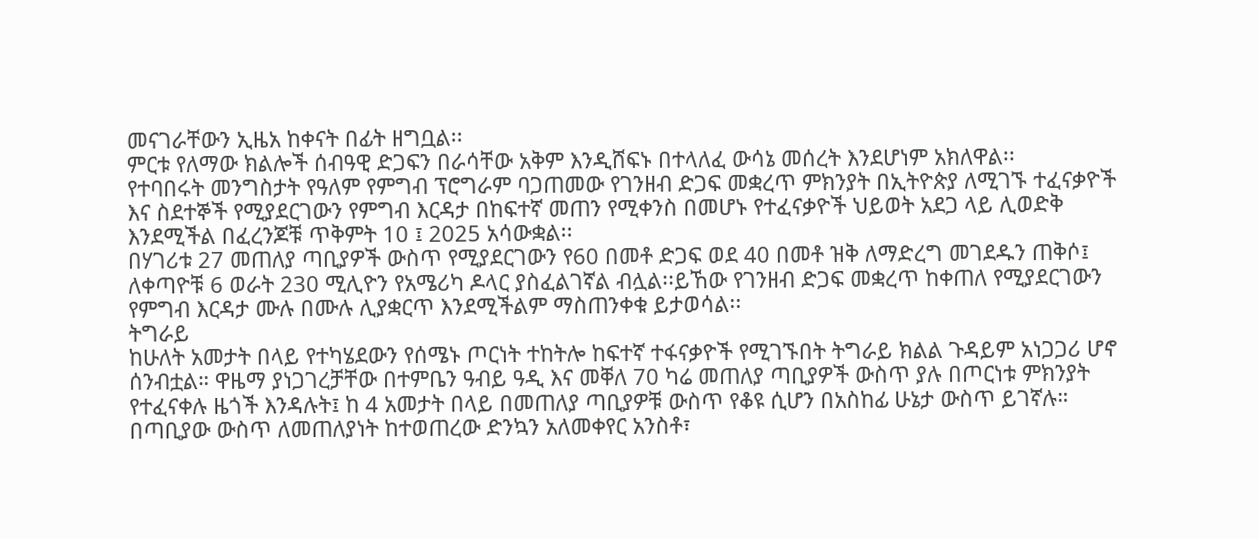መናገራቸውን ኢዜአ ከቀናት በፊት ዘግቧል፡፡
ምርቱ የለማው ክልሎች ሰብዓዊ ድጋፍን በራሳቸው አቅም እንዲሸፍኑ በተላለፈ ውሳኔ መሰረት እንደሆነም አክለዋል፡፡
የተባበሩት መንግስታት የዓለም የምግብ ፕሮግራም ባጋጠመው የገንዘብ ድጋፍ መቋረጥ ምክንያት በኢትዮጵያ ለሚገኙ ተፈናቃዮች እና ስደተኞች የሚያደርገውን የምግብ እርዳታ በከፍተኛ መጠን የሚቀንስ በመሆኑ የተፈናቃዮች ህይወት አደጋ ላይ ሊወድቅ እንደሚችል በፈረንጆቹ ጥቅምት 10 ፤ 2025 አሳውቋል፡፡
በሃገሪቱ 27 መጠለያ ጣቢያዎች ውስጥ የሚያደርገውን የ60 በመቶ ድጋፍ ወደ 40 በመቶ ዝቅ ለማድረግ መገደዱን ጠቅሶ፤ ለቀጣዮቹ 6 ወራት 230 ሚሊዮን የአሜሪካ ዶላር ያስፈልገኛል ብሏል፡፡ይኸው የገንዘብ ድጋፍ መቋረጥ ከቀጠለ የሚያደርገውን የምግብ እርዳታ ሙሉ በሙሉ ሊያቋርጥ እንደሚችልም ማስጠንቀቁ ይታወሳል፡፡
ትግራይ
ከሁለት አመታት በላይ የተካሄደውን የሰሜኑ ጦርነት ተከትሎ ከፍተኛ ተፋናቃዮች የሚገኙበት ትግራይ ክልል ጉዳይም አነጋጋሪ ሆኖ ሰንብቷል። ዋዜማ ያነጋገረቻቸው በተምቤን ዓብይ ዓዲ እና መቐለ 70 ካሬ መጠለያ ጣቢያዎች ውስጥ ያሉ በጦርነቱ ምክንያት የተፈናቀሉ ዜጎች እንዳሉት፤ ከ 4 አመታት በላይ በመጠለያ ጣቢያዎቹ ውስጥ የቆዩ ሲሆን በአስከፊ ሁኔታ ውስጥ ይገኛሉ።
በጣቢያው ውስጥ ለመጠለያነት ከተወጠረው ድንኳን አለመቀየር አንስቶ፣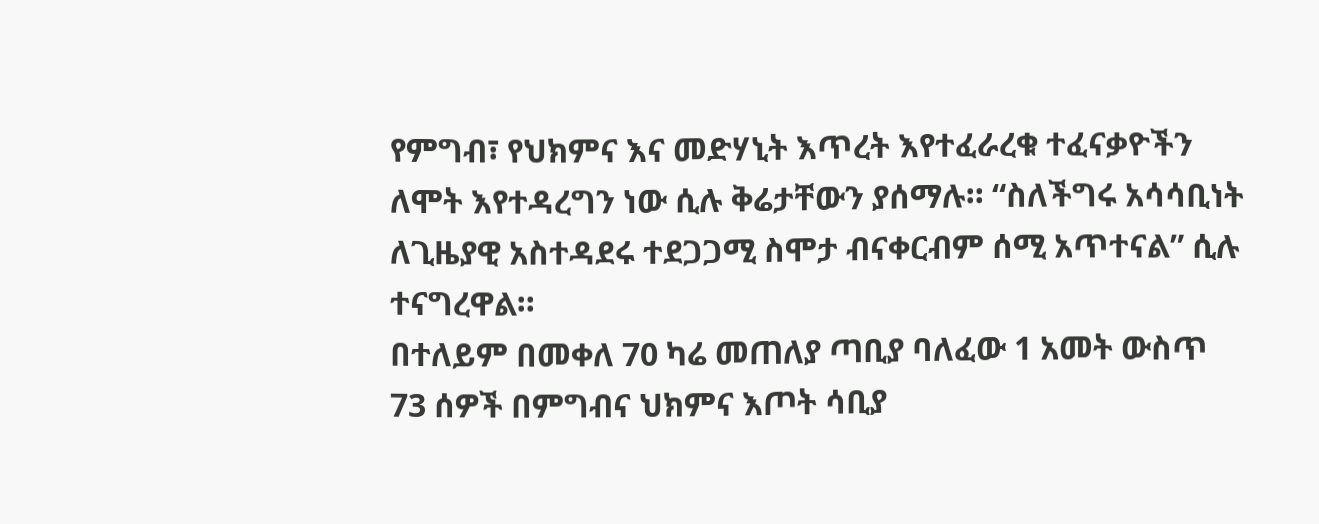የምግብ፣ የህክምና እና መድሃኒት እጥረት እየተፈራረቁ ተፈናቃዮችን ለሞት እየተዳረግን ነው ሲሉ ቅሬታቸውን ያሰማሉ። “ስለችግሩ አሳሳቢነት ለጊዜያዊ አስተዳደሩ ተደጋጋሚ ስሞታ ብናቀርብም ሰሚ አጥተናል” ሲሉ ተናግረዋል።
በተለይም በመቀለ 70 ካሬ መጠለያ ጣቢያ ባለፈው 1 አመት ውስጥ 73 ሰዎች በምግብና ህክምና እጦት ሳቢያ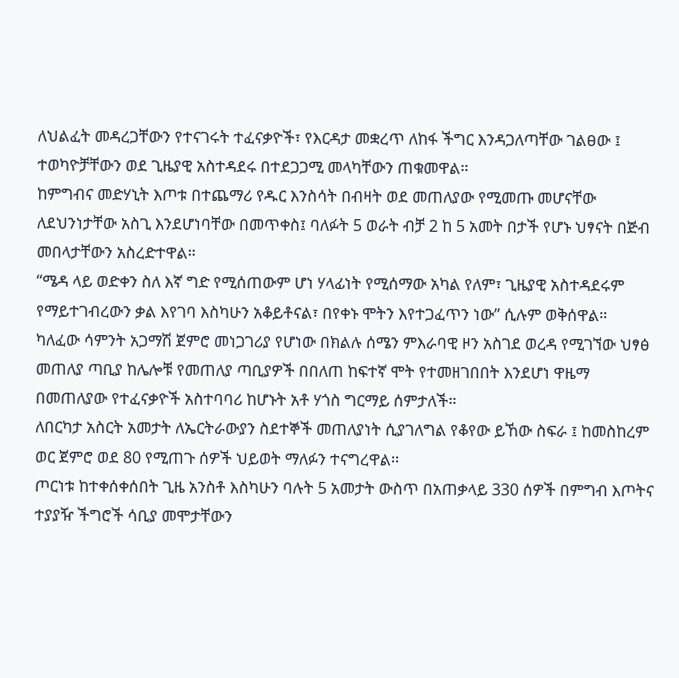ለህልፈት መዳረጋቸውን የተናገሩት ተፈናቃዮች፣ የእርዳታ መቋረጥ ለከፋ ችግር እንዳጋለጣቸው ገልፀው ፤ ተወካዮቻቸውን ወደ ጊዜያዊ አስተዳደሩ በተደጋጋሚ መላካቸውን ጠቁመዋል።
ከምግብና መድሃኒት እጦቱ በተጨማሪ የዱር እንስሳት በብዛት ወደ መጠለያው የሚመጡ መሆናቸው ለደህንነታቸው አስጊ እንደሆነባቸው በመጥቀስ፤ ባለፉት 5 ወራት ብቻ 2 ከ 5 አመት በታች የሆኑ ህፃናት በጅብ መበላታቸውን አስረድተዋል።
“ሜዳ ላይ ወድቀን ስለ እኛ ግድ የሚሰጠውም ሆነ ሃላፊነት የሚሰማው አካል የለም፣ ጊዜያዊ አስተዳደሩም የማይተገብረውን ቃል እየገባ እስካሁን አቆይቶናል፣ በየቀኑ ሞትን እየተጋፈጥን ነው” ሲሉም ወቅሰዋል።
ካለፈው ሳምንት አጋማሽ ጀምሮ መነጋገሪያ የሆነው በክልሉ ሰሜን ምእራባዊ ዞን አስገደ ወረዳ የሚገኘው ህፃፅ መጠለያ ጣቢያ ከሌሎቹ የመጠለያ ጣቢያዎች በበለጠ ከፍተኛ ሞት የተመዘገበበት እንደሆነ ዋዜማ በመጠለያው የተፈናቃዮች አስተባባሪ ከሆኑት አቶ ሃጎስ ግርማይ ሰምታለች።
ለበርካታ አስርት አመታት ለኤርትራውያን ስደተኞች መጠለያነት ሲያገለግል የቆየው ይኸው ስፍራ ፤ ከመስከረም ወር ጀምሮ ወደ 80 የሚጠጉ ሰዎች ህይወት ማለፉን ተናግረዋል፡፡
ጦርነቱ ከተቀሰቀሰበት ጊዜ አንስቶ እስካሁን ባሉት 5 አመታት ውስጥ በአጠቃላይ 330 ሰዎች በምግብ እጦትና ተያያዥ ችግሮች ሳቢያ መሞታቸውን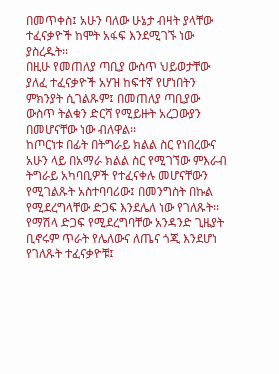በመጥቀስ፤ አሁን ባለው ሁኔታ ብዛት ያላቸው ተፈናቃዮች ከሞት አፋፍ እንደሚገኙ ነው ያስረዱት፡፡
በዚሁ የመጠለያ ጣቢያ ውስጥ ህይወታቸው ያለፈ ተፈናቃዮች አሃዝ ከፍተኛ የሆነበትን ምክንያት ሲገልጹም፤ በመጠለያ ጣቢያው ውስጥ ትልቁን ድርሻ የሚይዙት አረጋውያን በመሆናቸው ነው ብለዋል፡፡
ከጦርነቱ በፊት በትግራይ ክልል ስር የነበረውና አሁን ላይ በአማራ ክልል ስር የሚገኘው ምእራብ ትግራይ አካባቢዎች የተፈናቀሉ መሆናቸውን የሚገልጹት አስተባባሪው፤ በመንግስት በኩል የሚደረግላቸው ድጋፍ እንደሌለ ነው የገለጹት፡፡
የማሽላ ድጋፍ የሚደረግባቸው አንዳንድ ጊዜያት ቢኖሩም ጥራት የሌለውና ለጤና ጎጂ እንደሆነ የገለጹት ተፈናቃዮቹ፤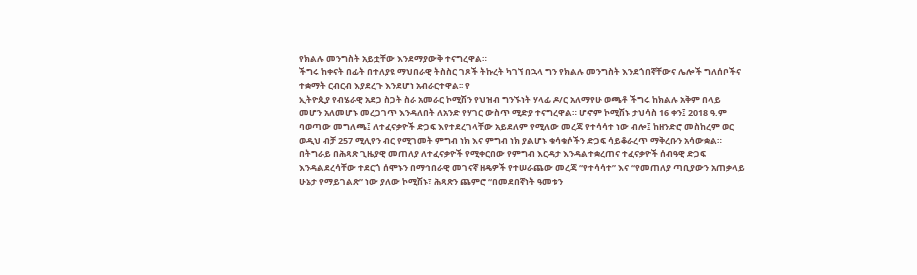የክልሉ መንግስት አይቷቸው እንደማያውቅ ተናግረዋል።
ችግሩ ከቀናት በፊት በተለያዩ ማህበራዊ ትስስር ገጾች ትኩረት ካገኘ በኋላ ግን የክልሉ መንግስት እንደጎበኛቸውና ሌሎች ግለሰቦችና ተቋማት ርብርብ እያደረጉ እንደሆነ አብራርተዋል፡፡ የ
ኢትዮጲያ የብሄራዊ አደጋ ስጋት ስራ አመራር ኮሚሽን የህዝብ ግንኙነት ሃላፊ ዶ/ር አለማየሁ ወጫቶ ችግሩ ከክልሉ አቅም በላይ መሆን አለመሆኑ መረጋገጥ እንዳለበት ለአንድ የሃገር ውስጥ ሚድያ ተናግረዋል። ሆኖም ኮሚሽኑ ታህሳስ 16 ቀን፤ 2018 ዓ.ም ባወጣው መግለጫ፤ ለተፈናቃዮች ድጋፍ እየተደረገላቸው አይደለም የሚለው መረጃ የተሳሳተ ነው ብሎ፤ ከዘንድሮ መስከረም ወር ወዲህ ብቻ 257 ሚሊየን ብር የሚገመት ምግብ ነክ እና ምግብ ነክ ያልሆኑ ቁሳቁሶችን ድጋፍ ሳይቆራረጥ ማቅረቡን አሳውቋል።
በትግራይ በሕጻጽ ጊዜያዊ መጠለያ ለተፈናቃዮች የሚቀርበው የምግብ እርዳታ እንዳልተቋረጠና ተፈናቃዮች ሰብዓዊ ድጋፍ እንዳልደረሳቸው ተደርጎ ሰሞኑን በማኅበራዊ መገናኛ ዘዴዎች የተሠራጨው መረጃ “የተሳሳተ” እና “የመጠለያ ጣቢያውን አጠቃላይ ሁኔታ የማይገልጽ” ነው ያለው ኮሚሽኑ፣ ሕጻጽን ጨምሮ “በመደበኛነት ዓመቱን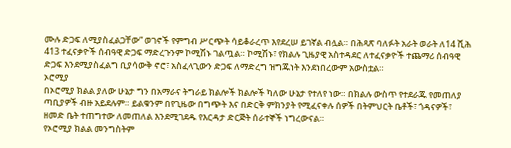ሙሉ ድጋፍ ለሚያስፈልጋቸው” ወገኖች የምግብ ሥርጭት ሳይቆራረጥ እየደረሠ ይገኛል ብሏል። በሕጻጽ ባለፉት አራት ወራት ለ14 ሺሕ 413 ተፈናቃዮች ሰብዓዊ ድጋፍ ማድረጉንም ኮሚሽኑ ገልጧል። ኮሚሽኑ፣ የክልሉ ጊዜያዊ አስተዳደር ለተፈናቃዮች ተጨማሪ ሰብዓዊ ድጋፍ እንደሚያስፈልግ ቢያሳውቅ ኖሮ፣ አስፈላጊውን ድጋፍ ለማድረግ ዝግጁነት እንደነበረውም አውስቷል።
ኦሮሚያ
በኦሮሚያ ክልል ያለው ሁኔታ ግን በአማራና ትግራይ ክልሎች ክልሎች ካለው ሁኔታ የተለየ ነው። በክልሉ ውስጥ የተደራጁ የመጠለያ ጣቢያዎች ብዙ አይደሉም። ይልቁንም በየጊዜው በግጭት እና በድርቅ ምክንያት የሚፈናቀሉ ሰዎች በትምህርት ቤቶች፣ ጎዳናዎች፣ ዘመድ ቤት ተጠግተው ለመጠለል እንደሚገደዱ የእርዳታ ድርጅት ሰራተኞች ነግረውናል።
የኦሮሚያ ክልል መንግስትም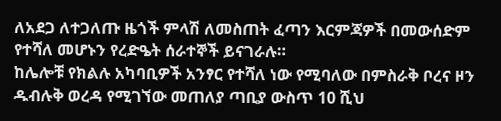ለአደጋ ለተጋለጡ ዜጎች ምላሽ ለመስጠት ፈጣን እርምጃዎች በመውሰድም የተሻለ መሆኑን የረድዔት ሰራተኞች ይናገራሉ።
ከሌሎቹ የክልሉ አካባቢዎች አንፃር የተሻለ ነው የሚባለው በምስራቅ ቦረና ዞን ዱብሉቅ ወረዳ የሚገኘው መጠለያ ጣቢያ ውስጥ 10 ሺህ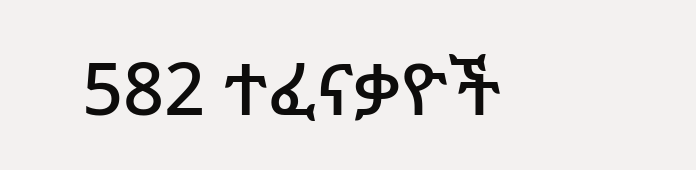582 ተፈናቃዮች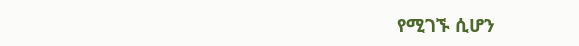የሚገኙ ሲሆን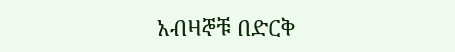አብዛኞቹ በድርቅ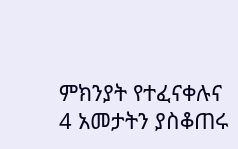ምክንያት የተፈናቀሉና 4 አመታትን ያስቆጠሩ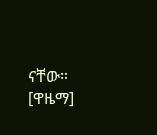ናቸው። [ዋዜማ]